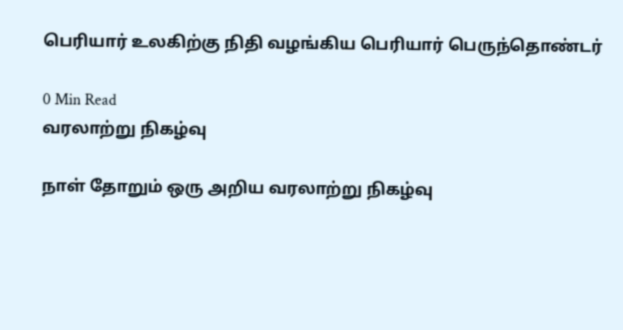பெரியார் உலகிற்கு நிதி வழங்கிய பெரியார் பெருந்தொண்டர்

0 Min Read
வரலாற்று நிகழ்வு

நாள் தோறும் ஒரு அறிய வரலாற்று நிகழ்வு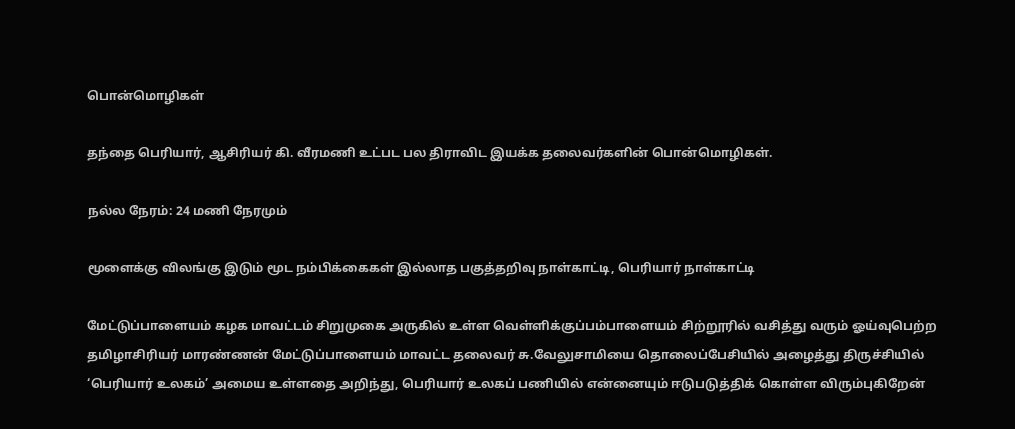பொன்மொழிகள்

தந்தை பெரியார், ஆசிரியர் கி. வீரமணி உட்பட பல திராவிட இயக்க தலைவர்களின் பொன்மொழிகள்.

நல்ல நேரம்: 24 மணி நேரமும்

மூளைக்கு விலங்கு இடும் மூட நம்பிக்கைகள் இல்லாத பகுத்தறிவு நாள்காட்டி, பெரியார் நாள்காட்டி

மேட்டுப்பாளையம் கழக மாவட்டம் சிறுமுகை அருகில் உள்ள வெள்ளிக்குப்பம்பாளையம் சிற்றூரில் வசித்து வரும் ஓய்வுபெற்ற தமிழாசிரியர் மாரண்ணன் மேட்டுப்பாளையம் மாவட்ட தலைவர் சு.வேலுசாமியை தொலைப்பேசியில் அழைத்து திருச்சியில் ‘பெரியார் உலகம்’ அமைய உள்ளதை அறிந்து, பெரியார் உலகப் பணியில் என்னையும் ஈடுபடுத்திக் கொள்ள விரும்புகிறேன்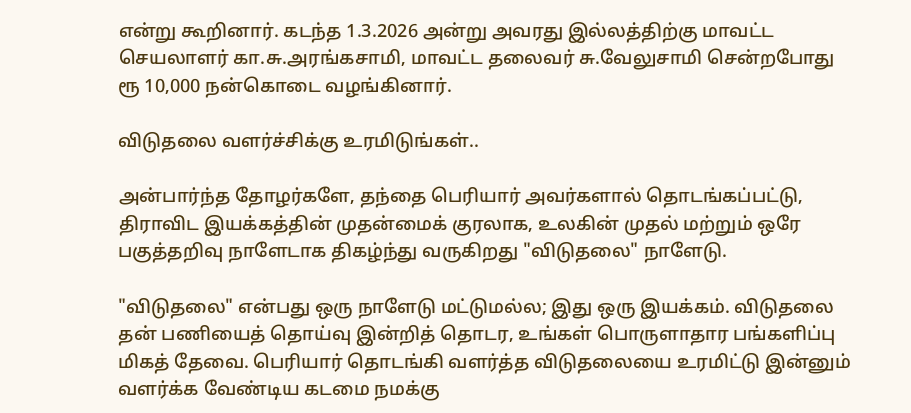என்று கூறினார். கடந்த 1.3.2026 அன்று அவரது இல்லத்திற்கு மாவட்ட செயலாளர் கா.சு.அரங்கசாமி, மாவட்ட தலைவர் சு.வேலுசாமி சென்றபோது ரூ 10,000 நன்கொடை வழங்கினார்.

விடுதலை வளர்ச்சிக்கு உரமிடுங்கள்..

அன்பார்ந்த தோழர்களே, தந்தை பெரியார் அவர்களால் தொடங்கப்பட்டு, திராவிட இயக்கத்தின் முதன்மைக் குரலாக, உலகின் முதல் மற்றும் ஒரே பகுத்தறிவு நாளேடாக திகழ்ந்து வருகிறது "விடுதலை" நாளேடு.

"விடுதலை" என்பது ஒரு நாளேடு மட்டுமல்ல; இது ஒரு இயக்கம். விடுதலை தன் பணியைத் தொய்வு இன்றித் தொடர, உங்கள் பொருளாதார பங்களிப்பு மிகத் தேவை. பெரியார் தொடங்கி வளர்த்த விடுதலையை உரமிட்டு இன்னும் வளர்க்க வேண்டிய கடமை நமக்கு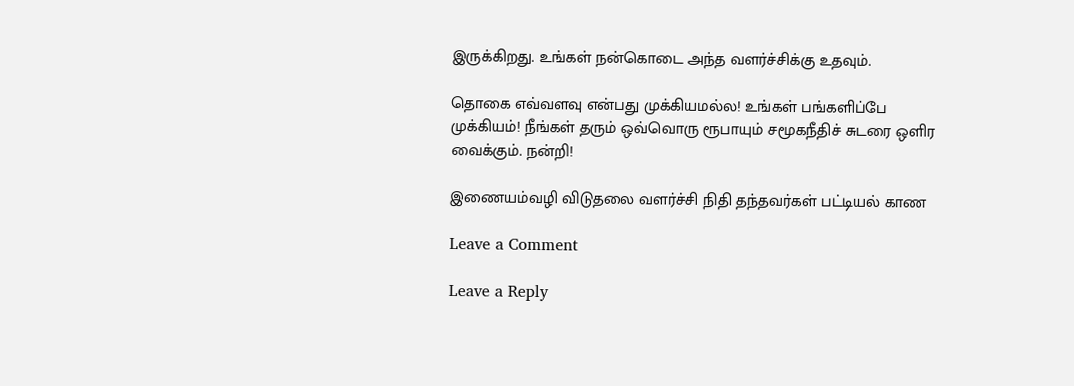இருக்கிறது. உங்கள் நன்கொடை அந்த வளர்ச்சிக்கு உதவும்.

தொகை எவ்வளவு என்பது முக்கியமல்ல! உங்கள் பங்களிப்பே முக்கியம்! நீங்கள் தரும் ஒவ்வொரு ரூபாயும் சமூகநீதிச் சுடரை ஒளிர வைக்கும். நன்றி!

இணையம்வழி விடுதலை வளர்ச்சி நிதி தந்தவர்கள் பட்டியல் காண

Leave a Comment

Leave a Reply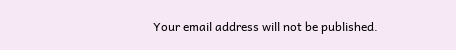Your email address will not be published.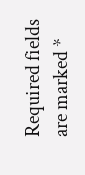Required fields are marked *